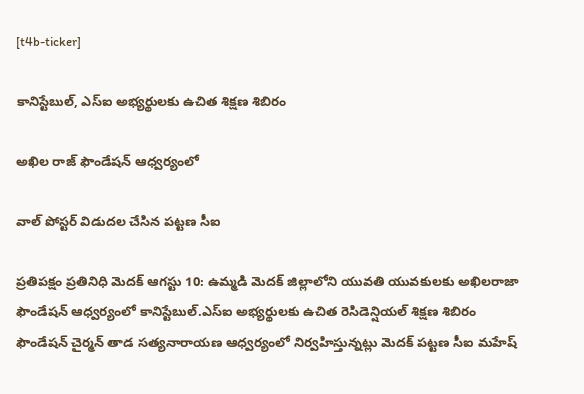[t4b-ticker]

కానిస్టేబుల్, ఎస్ఐ అభ్యర్థులకు ఉచిత శిక్షణ శిబిరం

అఖిల రాజ్ ఫౌండేషన్ ఆధ్వర్యంలో

వాల్ పోస్టర్ విడుదల చేసిన పట్టణ సీఐ

ప్రతిపక్షం ప్రతినిధి మెదక్ ఆగస్టు 10: ఉమ్మడి మెదక్ జిల్లాలోని యువతి యువకులకు అఖిలరాజా ఫౌండేషన్ ఆధ్వర్యంలో కానిస్టేబుల్.ఎస్ఐ అభ్యర్థులకు ఉచిత రెసిడెన్షియల్ శిక్షణ శిబిరం ఫౌండేషన్ చైర్మన్ తాడ సత్యనారాయణ ఆధ్వర్యంలో నిర్వహిస్తున్నట్లు మెదక్ పట్టణ సీఐ మహేష్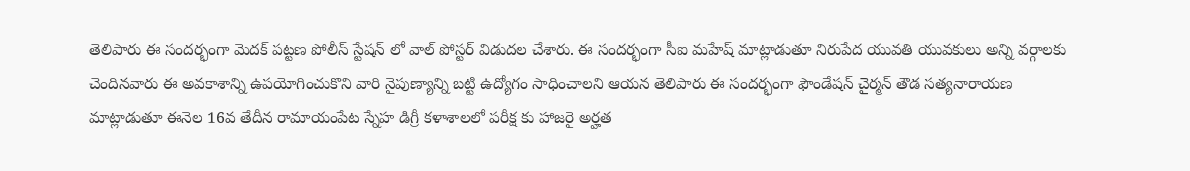తెలిపారు ఈ సందర్భంగా మెదక్ పట్టణ పోలీస్ స్టేషన్ లో వాల్ పోస్టర్ విడుదల చేశారు. ఈ సందర్భంగా సీఐ మహేష్ మాట్లాడుతూ నిరుపేద యువతి యువకులు అన్ని వర్గాలకు చెందినవారు ఈ అవకాశాన్ని ఉపయోగించుకొని వారి నైపుణ్యాన్ని బట్టి ఉద్యోగం సాధించాలని ఆయన తెలిపారు ఈ సందర్భంగా ఫౌండేషన్ చైర్మన్ తౌడ సత్యనారాయణ మాట్లాడుతూ ఈనెల 16వ తేదీన రామాయంపేట స్నేహ డిగ్రీ కళాశాలలో పరీక్ష కు హాజరై అర్హత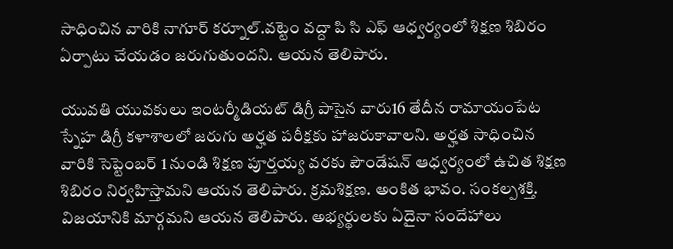సాధించిన వారికి నాగూర్ కర్నూల్.వట్టెం వద్దా పి సి ఎఫ్ ఆధ్వర్యంలో శిక్షణ శిబిరం ఏర్పాటు చేయడం జరుగుతుందని. ఆయన తెలిపారు.

యువతి యువకులు ఇంటర్మీడియట్ డిగ్రీ పాసైన వారు16 తేదీన రామాయంపేట స్నేహ డిగ్రీ కళాశాలలో జరుగు అర్హత పరీక్షకు హాజరుకావాలని. అర్హత సాధించిన వారికి సెప్టెంబర్ 1 నుండి శిక్షణ పూర్తయ్య వరకు పౌండేషన్ ఆధ్వర్యంలో ఉచిత శిక్షణ శిబిరం నిర్వహిస్తామని ఆయన తెలిపారు. క్రమశిక్షణ. అంకిత భావం. సంకల్పశక్తి. విజయానికి మార్గమని ఆయన తెలిపారు. అభ్యర్థులకు ఏదైనా సందేహాలు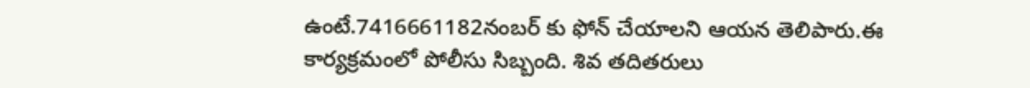ఉంటే.7416661182నంబర్ కు ఫోన్ చేయాలని ఆయన తెలిపారు.ఈ కార్యక్రమంలో పోలీసు సిబ్బంది. శివ తదితరులు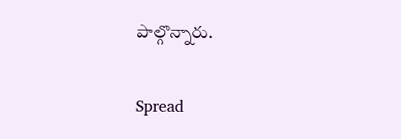పాల్గొన్నారు.

Spread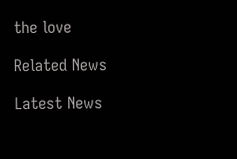the love

Related News

Latest News